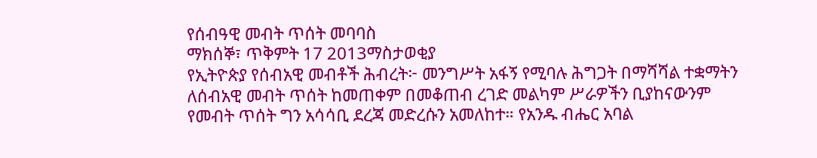የሰብዓዊ መብት ጥሰት መባባስ
ማክሰኞ፣ ጥቅምት 17 2013ማስታወቂያ
የኢትዮጵያ የሰብአዊ መብቶች ሕብረት፦ መንግሥት አፋኝ የሚባሉ ሕግጋት በማሻሻል ተቋማትን ለሰብአዊ መብት ጥሰት ከመጠቀም በመቆጠብ ረገድ መልካም ሥራዎችን ቢያከናውንም የመብት ጥሰት ግን አሳሳቢ ደረጃ መድረሱን አመለከተ። የአንዱ ብሔር አባል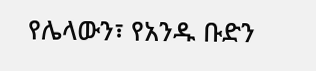የሌላውን፣ የአንዱ ቡድን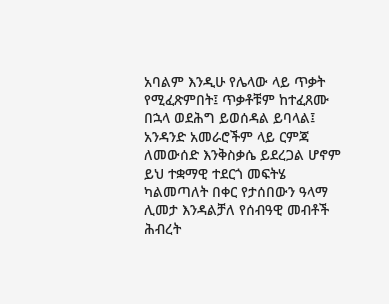አባልም እንዲሁ የሌላው ላይ ጥቃት የሚፈጽምበት፤ ጥቃቶቹም ከተፈጸሙ በኋላ ወደሕግ ይወሰዳል ይባላል፤ አንዳንድ አመራሮችም ላይ ርምጃ ለመውሰድ እንቅስቃሴ ይደረጋል ሆኖም ይህ ተቋማዊ ተደርጎ መፍትሄ ካልመጣለት በቀር የታሰበውን ዓላማ ሊመታ እንዳልቻለ የሰብዓዊ መብቶች ሕብረት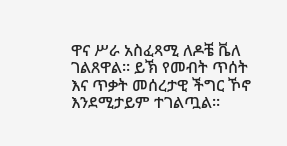ዋና ሥራ አስፈጻሚ ለዶቼ ቬለ ገልጸዋል። ይኽ የመብት ጥሰት እና ጥቃት መሰረታዊ ችግር ኾኖ እንደሚታይም ተገልጧል።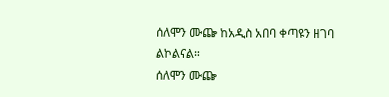ሰለሞን ሙጬ ከአዲስ አበባ ቀጣዩን ዘገባ ልኮልናል።
ሰለሞን ሙጬ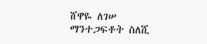ሸዋዬ ለገሠ
ማንተጋፍቶት ስለሺ